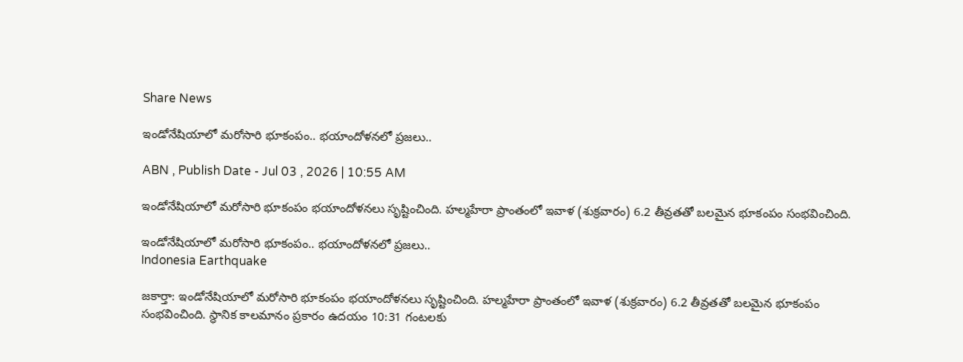Share News

ఇండోనేషియాలో మరోసారి భూకంపం.. భయాందోళనలో ప్రజలు..

ABN , Publish Date - Jul 03 , 2026 | 10:55 AM

ఇండోనేషియాలో మరోసారి భూకంపం భయాందోళనలు సృష్టించింది. హల్మహేరా ప్రాంతంలో ఇవాళ (శుక్రవారం) 6.2 తీవ్రతతో బలమైన భూకంపం సంభవించింది.

ఇండోనేషియాలో మరోసారి భూకంపం.. భయాందోళనలో ప్రజలు..
Indonesia Earthquake

జకార్తా: ఇండోనేషియాలో మరోసారి భూకంపం భయాందోళనలు సృష్టించింది. హల్మహేరా ప్రాంతంలో ఇవాళ (శుక్రవారం) 6.2 తీవ్రతతో బలమైన భూకంపం సంభవించింది. స్థానిక కాలమానం ప్రకారం ఉదయం 10:31 గంటలకు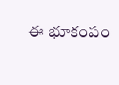ఈ భూకంపం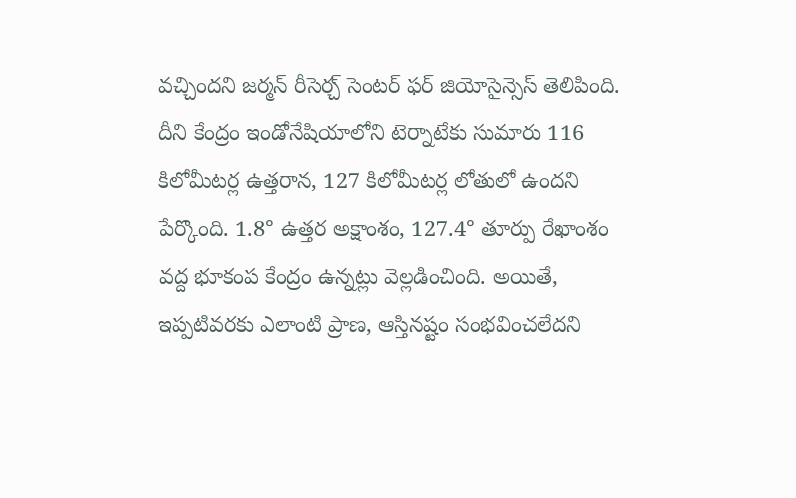వచ్చిందని జర్మన్ రీసెర్చ్ సెంటర్ ఫర్ జియోసైన్సెస్ తెలిపింది. దీని కేంద్రం ఇండోనేషియాలోని టెర్నాటేకు సుమారు 116 కిలోమీటర్ల ఉత్తరాన, 127 కిలోమీటర్ల లోతులో ఉందని పేర్కొంది. 1.8° ఉత్తర అక్షాంశం, 127.4° తూర్పు రేఖాంశం వద్ద భూకంప కేంద్రం ఉన్నట్లు వెల్లడించింది. అయితే, ఇప్పటివరకు ఎలాంటి ప్రాణ, ఆస్తినష్టం సంభవించలేదని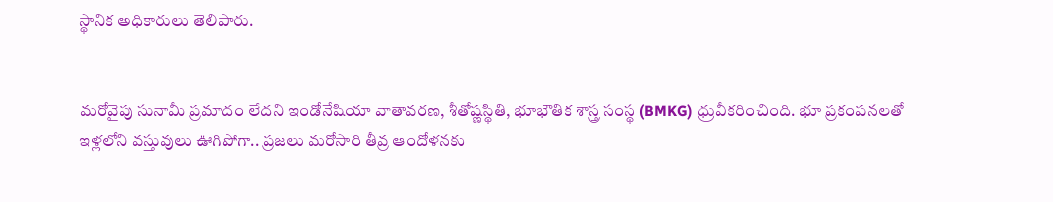స్థానిక అధికారులు తెలిపారు.


మరోవైపు సునామీ ప్రమాదం లేదని ఇండోనేషియా వాతావరణ, శీతోష్ణస్థితి, భూభౌతిక శాస్త్ర సంస్థ (BMKG) ధ్రువీకరించింది. భూ ప్రకంపనలతో ఇళ్లలోని వస్తువులు ఊగిపోగా.. ప్రజలు మరోసారి తీవ్ర ఆందోళనకు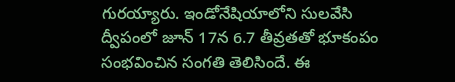గురయ్యారు. ఇండోనేషియాలోని సులవేసి ద్వీపంలో జూన్ 17న 6.7 తీవ్రతతో భూకంపం సంభవించిన సంగతి తెలిసిందే. ఈ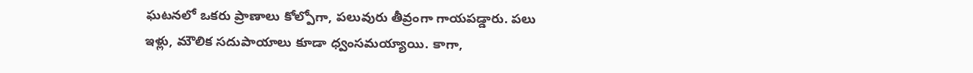ఘటనలో ఒకరు ప్రాణాలు కోల్పోగా, పలువురు తీవ్రంగా గాయపడ్డారు. పలు ఇళ్లు, మౌలిక సదుపాయాలు కూడా ధ్వంసమయ్యాయి. కాగా,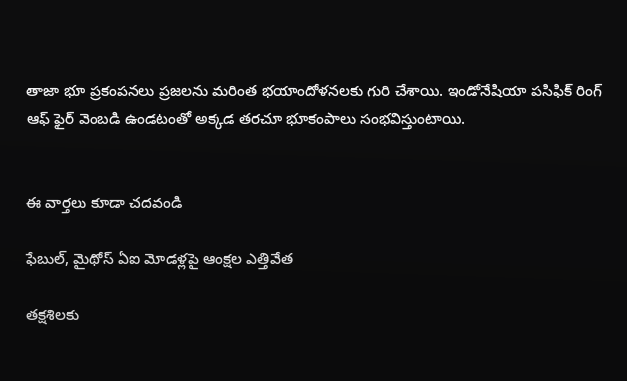తాజా భూ ప్రకంపనలు ప్రజలను మరింత భయాందోళనలకు గురి చేశాయి. ఇండోనేషియా పసిఫిక్ రింగ్ ఆఫ్ ఫైర్ వెంబడి ఉండటంతో అక్కడ తరచూ భూకంపాలు సంభవిస్తుంటాయి.


ఈ వార్తలు కూడా చదవండి

ఫేబుల్‌, మైథోస్‌ ఏఐ మోడళ్లపై ఆంక్షల ఎత్తివేత

తక్షశిలకు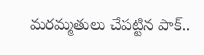మరమ్మతులు చేపట్టిన పాక్..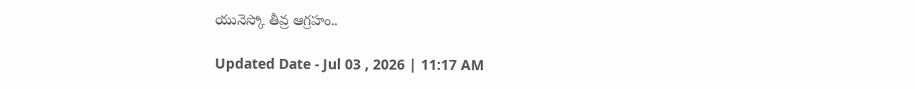యునెస్కో తీవ్ర ఆగ్రహం..

Updated Date - Jul 03 , 2026 | 11:17 AM